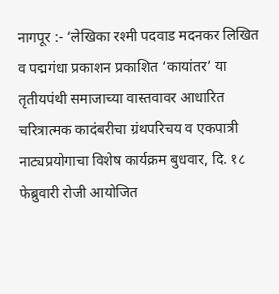नागपूर :- ‘लेखिका रश्मी पदवाड मदनकर लिखित व पद्मगंधा प्रकाशन प्रकाशित ‘कायांतर’ या तृतीयपंथी समाजाच्या वास्तवावर आधारित चरित्रात्मक कादंबरीचा ग्रंथपरिचय व एकपात्री नाट्यप्रयोगाचा विशेष कार्यक्रम बुधवार, दि. १८ फेब्रुवारी रोजी आयोजित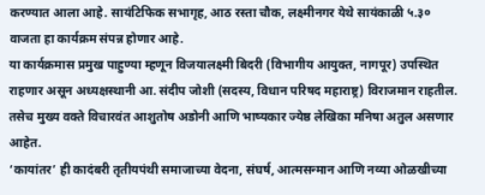करण्यात आला आहे. सायंटिफिक सभागृह, आठ रस्ता चौक, लक्ष्मीनगर येथे सायंकाळी ५.३० वाजता हा कार्यक्रम संपन्न होणार आहे.
या कार्यक्रमास प्रमुख पाहुण्या म्हणून विजयालक्ष्मी बिदरी (विभागीय आयुक्त, नागपूर) उपस्थित राहणार असून अध्यक्षस्थानी आ. संदीप जोशी (सदस्य, विधान परिषद महाराष्ट्र) विराजमान राहतील. तसेच मुख्य वक्ते विचारवंत आशुतोष अडोनी आणि भाष्यकार ज्येष्ठ लेखिका मनिषा अतुल असणार आहेत.
‘कायांतर’ ही कादंबरी तृतीयपंथी समाजाच्या वेदना, संघर्ष, आत्मसन्मान आणि नव्या ओळखीच्या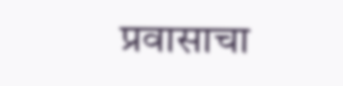प्रवासाचा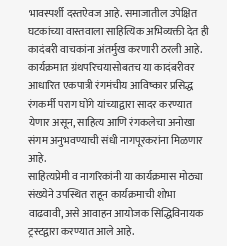भावस्पर्शी दस्तऐवज आहे. समाजातील उपेक्षित घटकांच्या वास्तवाला साहित्यिक अभिव्यक्ती देत ही कादंबरी वाचकांना अंतर्मुख करणारी ठरली आहे. कार्यक्रमात ग्रंथपरिचयासोबतच या कादंबरीवर आधारित एकपात्री रंगमंचीय आविष्कार प्रसिद्ध रंगकर्मी पराग घोंगे यांच्याद्वारा सादर करण्यात येणार असून, साहित्य आणि रंगकलेचा अनोखा संगम अनुभवण्याची संधी नागपूरकरांना मिळणार आहे.
साहित्यप्रेमी व नागरिकांनी या कार्यक्रमास मोठ्या संख्येने उपस्थित राहून कार्यक्रमाची शोभा वाढवावी, असे आवाहन आयोजक सिद्धिविनायक ट्रस्टद्वारा करण्यात आले आहे.